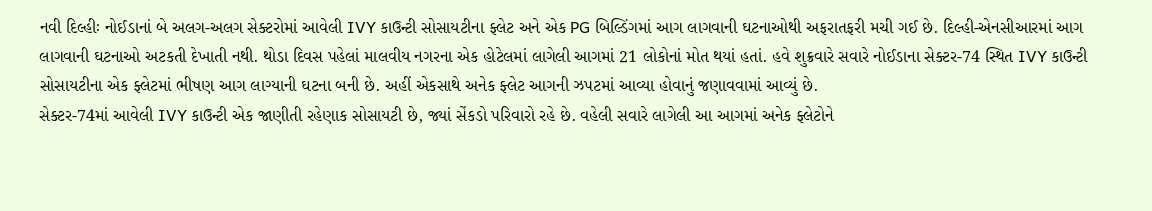નવી દિલ્હીઃ નોઈડાનાં બે અલગ-અલગ સેક્ટરોમાં આવેલી IVY કાઉન્ટી સોસાયટીના ફ્લેટ અને એક PG બિલ્ડિંગમાં આગ લાગવાની ઘટનાઓથી અફરાતફરી મચી ગઈ છે. દિલ્હી-એનસીઆરમાં આગ લાગવાની ઘટનાઓ અટકતી દેખાતી નથી. થોડા દિવસ પહેલાં માલવીય નગરના એક હોટેલમાં લાગેલી આગમાં 21 લોકોનાં મોત થયાં હતાં. હવે શુક્રવારે સવારે નોઈડાના સેક્ટર-74 સ્થિત IVY કાઉન્ટી સોસાયટીના એક ફ્લેટમાં ભીષણ આગ લાગ્યાની ઘટના બની છે. અહીં એકસાથે અનેક ફ્લેટ આગની ઝપટમાં આવ્યા હોવાનું જણાવવામાં આવ્યું છે.
સેક્ટર-74માં આવેલી IVY કાઉન્ટી એક જાણીતી રહેણાક સોસાયટી છે, જ્યાં સેંકડો પરિવારો રહે છે. વહેલી સવારે લાગેલી આ આગમાં અનેક ફ્લેટોને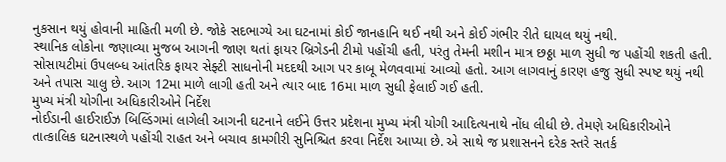નુકસાન થયું હોવાની માહિતી મળી છે. જોકે સદભાગ્યે આ ઘટનામાં કોઈ જાનહાનિ થઈ નથી અને કોઈ ગંભીર રીતે ઘાયલ થયું નથી.
સ્થાનિક લોકોના જણાવ્યા મુજબ આગની જાણ થતાં ફાયર બ્રિગેડની ટીમો પહોંચી હતી, પરંતુ તેમની મશીન માત્ર છઠ્ઠા માળ સુધી જ પહોંચી શકતી હતી. સોસાયટીમાં ઉપલબ્ધ આંતરિક ફાયર સેફ્ટી સાધનોની મદદથી આગ પર કાબૂ મેળવવામાં આવ્યો હતો. આગ લાગવાનું કારણ હજુ સુધી સ્પષ્ટ થયું નથી અને તપાસ ચાલુ છે. આગ 12મા માળે લાગી હતી અને ત્યાર બાદ 16મા માળ સુધી ફેલાઈ ગઈ હતી.
મુખ્ય મંત્રી યોગીના અધિકારીઓને નિર્દેશ
નોઈડાની હાઈરાઈઝ બિલ્ડિંગમાં લાગેલી આગની ઘટનાને લઈને ઉત્તર પ્રદેશના મુખ્ય મંત્રી યોગી આદિત્યનાથે નોંધ લીધી છે. તેમણે અધિકારીઓને તાત્કાલિક ઘટનાસ્થળે પહોંચી રાહત અને બચાવ કામગીરી સુનિશ્ચિત કરવા નિર્દેશ આપ્યા છે. એ સાથે જ પ્રશાસનને દરેક સ્તરે સતર્ક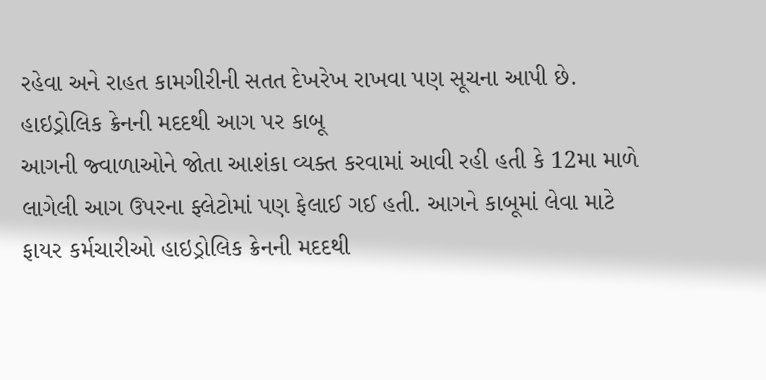રહેવા અને રાહત કામગીરીની સતત દેખરેખ રાખવા પણ સૂચના આપી છે.
હાઇડ્રોલિક ક્રેનની મદદથી આગ પર કાબૂ
આગની જ્વાળાઓને જોતા આશંકા વ્યક્ત કરવામાં આવી રહી હતી કે 12મા માળે લાગેલી આગ ઉપરના ફ્લેટોમાં પણ ફેલાઈ ગઈ હતી. આગને કાબૂમાં લેવા માટે ફાયર કર્મચારીઓ હાઇડ્રોલિક ક્રેનની મદદથી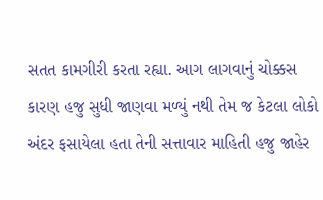સતત કામગીરી કરતા રહ્યા. આગ લાગવાનું ચોક્કસ કારણ હજુ સુધી જાણવા મળ્યું નથી તેમ જ કેટલા લોકો અંદર ફસાયેલા હતા તેની સત્તાવાર માહિતી હજુ જાહેર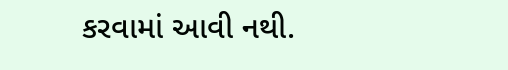કરવામાં આવી નથી.